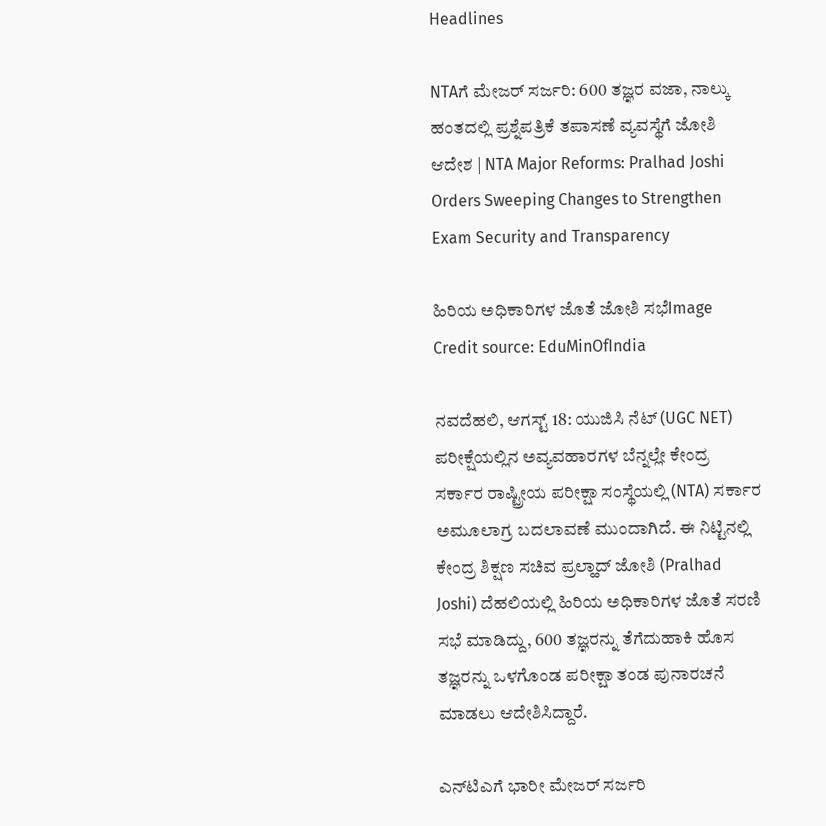Headlines

NTAಗೆ ಮೇಜರ್ ಸರ್ಜರಿ: 600 ತಜ್ಞರ ವಜಾ, ನಾಲ್ಕು ಹಂತದಲ್ಲಿ ಪ್ರಶ್ನೆಪತ್ರಿಕೆ ತಪಾಸಣೆ ವ್ಯವಸ್ಥೆಗೆ ಜೋಶಿ ಆದೇಶ | NTA Major Reforms: Pralhad Joshi Orders Sweeping Changes to Strengthen Exam Security and Transparency

ಹಿರಿಯ ಅಧಿಕಾರಿಗಳ ಜೊತೆ ಜೋಶಿ ಸಭೆImage Credit source: EduMinOfIndia

ನವದೆಹಲಿ, ಆಗಸ್ಟ್ 18: ಯುಜಿಸಿ ನೆಟ್ (UGC NET) ಪರೀಕ್ಷೆಯಲ್ಲಿನ ಅವ್ಯವಹಾರಗಳ ಬೆನ್ನಲ್ಲೇ ಕೇಂದ್ರ ಸರ್ಕಾರ ರಾಷ್ಟ್ರೀಯ ಪರೀಕ್ಷಾ ಸಂಸ್ಥೆಯಲ್ಲಿ (NTA) ಸರ್ಕಾರ ಅಮೂಲಾಗ್ರ ಬದಲಾವಣೆ ಮುಂದಾಗಿದೆ. ಈ ನಿಟ್ಟಿನಲ್ಲಿ ಕೇಂದ್ರ ಶಿಕ್ಷಣ ಸಚಿವ ಪ್ರಲ್ಹಾದ್ ಜೋಶಿ (Pralhad Joshi) ದೆಹಲಿಯಲ್ಲಿ ಹಿರಿಯ ಅಧಿಕಾರಿಗಳ ಜೊತೆ ಸರಣಿ ಸಭೆ ಮಾಡಿದ್ದು, 600 ತಜ್ಞರನ್ನು ತೆಗೆದುಹಾಕಿ ಹೊಸ ತಜ್ಞರನ್ನು ಒಳಗೊಂಡ ಪರೀಕ್ಷಾ ತಂಡ ಪುನಾರಚನೆ ಮಾಡಲು ಆದೇಶಿಸಿದ್ದಾರೆ.

ಎನ್‌ಟಿಎಗೆ ಭಾರೀ ಮೇಜರ್ ಸರ್ಜರಿ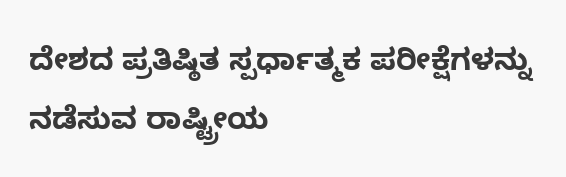ದೇಶದ ಪ್ರತಿಷ್ಠಿತ ಸ್ಪರ್ಧಾತ್ಮಕ ಪರೀಕ್ಷೆಗಳನ್ನು ನಡೆಸುವ ರಾಷ್ಟ್ರೀಯ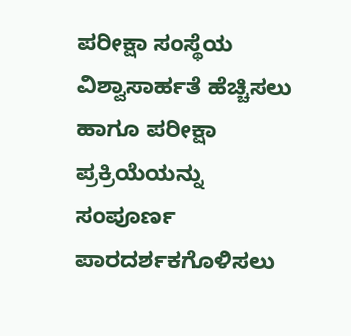ಪರೀಕ್ಷಾ ಸಂಸ್ಥೆಯ ವಿಶ್ವಾಸಾರ್ಹತೆ ಹೆಚ್ಚಿಸಲು ಹಾಗೂ ಪರೀಕ್ಷಾ ಪ್ರಕ್ರಿಯೆಯನ್ನು ಸಂಪೂರ್ಣ ಪಾರದರ್ಶಕಗೊಳಿಸಲು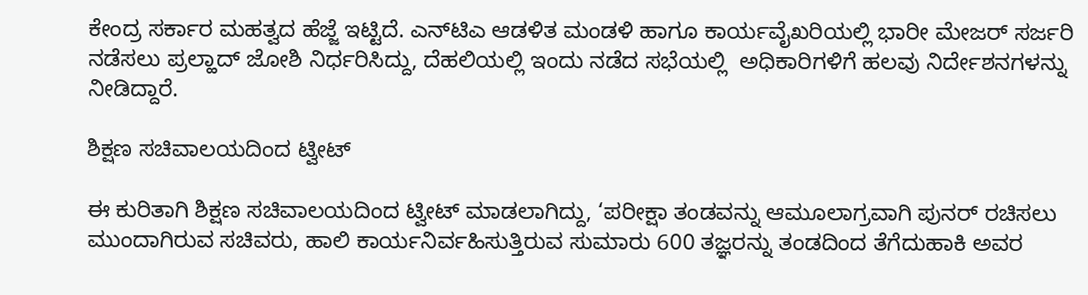ಕೇಂದ್ರ ಸರ್ಕಾರ ಮಹತ್ವದ ಹೆಜ್ಜೆ ಇಟ್ಟಿದೆ. ಎನ್‌ಟಿಎ ಆಡಳಿತ ಮಂಡಳಿ ಹಾಗೂ ಕಾರ್ಯವೈಖರಿಯಲ್ಲಿ ಭಾರೀ ಮೇಜರ್ ಸರ್ಜರಿ ನಡೆಸಲು ಪ್ರಲ್ಹಾದ್ ಜೋಶಿ ನಿರ್ಧರಿಸಿದ್ದು, ದೆಹಲಿಯಲ್ಲಿ ಇಂದು ನಡೆದ ಸಭೆಯಲ್ಲಿ  ಅಧಿಕಾರಿಗಳಿಗೆ ಹಲವು ನಿರ್ದೇಶನಗಳನ್ನು ನೀಡಿದ್ದಾರೆ.

ಶಿಕ್ಷಣ ಸಚಿವಾಲಯದಿಂದ ಟ್ವೀಟ್

ಈ ಕುರಿತಾಗಿ ಶಿಕ್ಷಣ ಸಚಿವಾಲಯದಿಂದ ಟ್ವೀಟ್ ಮಾಡಲಾಗಿದ್ದು, ‘ಪರೀಕ್ಷಾ ತಂಡವನ್ನು ಆಮೂಲಾಗ್ರವಾಗಿ ಪುನರ್‌ ರಚಿಸಲು ಮುಂದಾಗಿರುವ ಸಚಿವರು, ಹಾಲಿ ಕಾರ್ಯನಿರ್ವಹಿಸುತ್ತಿರುವ ಸುಮಾರು 600 ತಜ್ಞರನ್ನು ತಂಡದಿಂದ ತೆಗೆದುಹಾಕಿ ಅವರ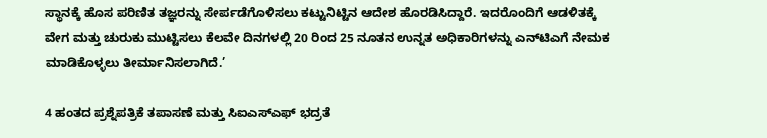ಸ್ಥಾನಕ್ಕೆ ಹೊಸ ಪರಿಣಿತ ತಜ್ಞರನ್ನು ಸೇರ್ಪಡೆಗೊಳಿಸಲು ಕಟ್ಟುನಿಟ್ಟಿನ ಆದೇಶ ಹೊರಡಿಸಿದ್ದಾರೆ. ಇದರೊಂದಿಗೆ ಆಡಳಿತಕ್ಕೆ ವೇಗ ಮತ್ತು ಚುರುಕು ಮುಟ್ಟಿಸಲು ಕೆಲವೇ ದಿನಗಳಲ್ಲಿ 20 ರಿಂದ 25 ನೂತನ ಉನ್ನತ ಅಧಿಕಾರಿಗಳನ್ನು ಎನ್‌ಟಿಎಗೆ ನೇಮಕ ಮಾಡಿಕೊಳ್ಳಲು ತೀರ್ಮಾನಿಸಲಾಗಿದೆ.’

4 ಹಂತದ ಪ್ರಶ್ನೆಪತ್ರಿಕೆ ತಪಾಸಣೆ ಮತ್ತು ಸಿಐಎಸ್‌ಎಫ್ ಭದ್ರತೆ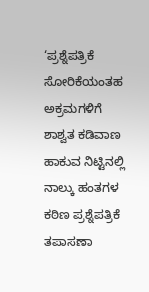‘ಪ್ರಶ್ನೆಪತ್ರಿಕೆ ಸೋರಿಕೆಯಂತಹ ಅಕ್ರಮಗಳಿಗೆ ಶಾಶ್ವತ ಕಡಿವಾಣ ಹಾಕುವ ನಿಟ್ಟಿನಲ್ಲಿ ನಾಲ್ಕು ಹಂತಗಳ ಕಠಿಣ ಪ್ರಶ್ನೆಪತ್ರಿಕೆ ತಪಾಸಣಾ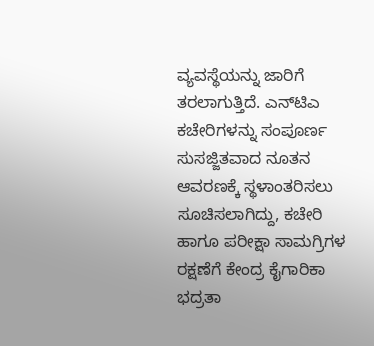ವ್ಯವಸ್ಥೆಯನ್ನು ಜಾರಿಗೆ ತರಲಾಗುತ್ತಿದೆ. ಎನ್‌ಟಿಎ ಕಚೇರಿಗಳನ್ನು ಸಂಪೂರ್ಣ ಸುಸಜ್ಜಿತವಾದ ನೂತನ ಆವರಣಕ್ಕೆ ಸ್ಥಳಾಂತರಿಸಲು ಸೂಚಿಸಲಾಗಿದ್ದು, ಕಚೇರಿ ಹಾಗೂ ಪರೀಕ್ಷಾ ಸಾಮಗ್ರಿಗಳ ರಕ್ಷಣೆಗೆ ಕೇಂದ್ರ ಕೈಗಾರಿಕಾ ಭದ್ರತಾ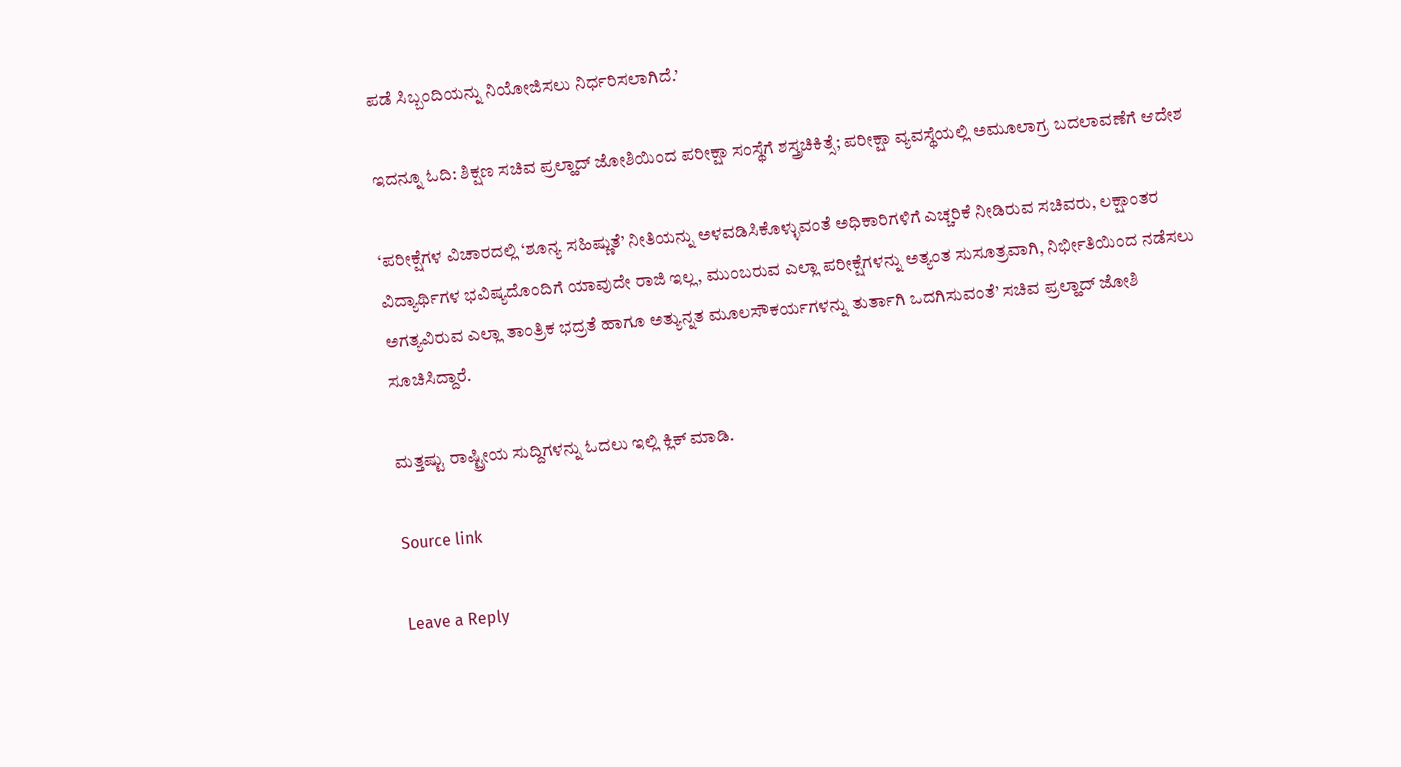ಪಡೆ ಸಿಬ್ಬಂದಿಯನ್ನು ನಿಯೋಜಿಸಲು ನಿರ್ಧರಿಸಲಾಗಿದೆ.’

ಇದನ್ನೂ ಓದಿ: ಶಿಕ್ಷಣ ಸಚಿವ ಪ್ರಲ್ಹಾದ್ ಜೋಶಿಯಿಂದ ಪರೀಕ್ಷಾ ಸಂಸ್ಥೆಗೆ ಶಸ್ತ್ರಚಿಕಿತ್ಸೆ; ಪರೀಕ್ಷಾ ವ್ಯವಸ್ಥೆಯಲ್ಲಿ ಅಮೂಲಾಗ್ರ ಬದಲಾವಣೆಗೆ ಆದೇಶ

‘ಪರೀಕ್ಷೆಗಳ ವಿಚಾರದಲ್ಲಿ ‘ಶೂನ್ಯ ಸಹಿಷ್ಣುತೆ’ ನೀತಿಯನ್ನು ಅಳವಡಿಸಿಕೊಳ್ಳುವಂತೆ ಅಧಿಕಾರಿಗಳಿಗೆ ಎಚ್ಚರಿಕೆ ನೀಡಿರುವ ಸಚಿವರು, ಲಕ್ಷಾಂತರ ವಿದ್ಯಾರ್ಥಿಗಳ ಭವಿಷ್ಯದೊಂದಿಗೆ ಯಾವುದೇ ರಾಜಿ ಇಲ್ಲ, ಮುಂಬರುವ ಎಲ್ಲಾ ಪರೀಕ್ಷೆಗಳನ್ನು ಅತ್ಯಂತ ಸುಸೂತ್ರವಾಗಿ, ನಿರ್ಭೀತಿಯಿಂದ ನಡೆಸಲು ಅಗತ್ಯವಿರುವ ಎಲ್ಲಾ ತಾಂತ್ರಿಕ ಭದ್ರತೆ ಹಾಗೂ ಅತ್ಯುನ್ನತ ಮೂಲಸೌಕರ್ಯಗಳನ್ನು ತುರ್ತಾಗಿ ಒದಗಿಸುವಂತೆ’ ಸಚಿವ ಪ್ರಲ್ಹಾದ್ ಜೋಶಿ ಸೂಚಿಸಿದ್ದಾರೆ.

ಮತ್ತಷ್ಟು ರಾಷ್ಟ್ರೀಯ ಸುದ್ದಿಗಳನ್ನು ಓದಲು ಇಲ್ಲಿ ಕ್ಲಿಕ್ ಮಾಡಿ.

Source link

Leave a Reply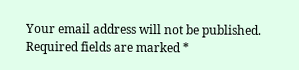Your email address will not be published. Required fields are marked *